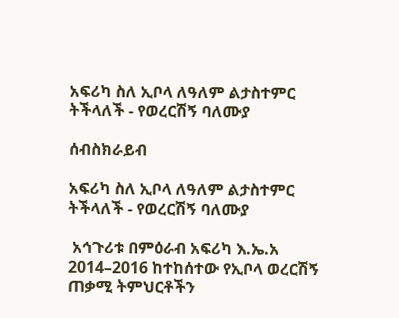አፍሪካ ስለ ኢቦላ ለዓለም ልታስተምር ትችላለች - የወረርሽኝ ባለሙያ

ሰብስክራይብ

አፍሪካ ስለ ኢቦላ ለዓለም ልታስተምር ትችላለች - የወረርሽኝ ባለሙያ

 አኅጉሪቱ በምዕራብ አፍሪካ እ.ኤ.አ 2014–2016 ከተከሰተው የኢቦላ ወረርሽኝ ጠቃሚ ትምህርቶችን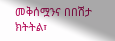መቅሰሟንና በበሽታ ክትትል፣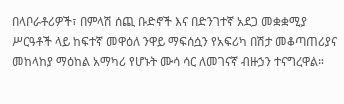በላቦራቶሪዎች፣ በምላሽ ሰጪ ቡድኖች እና በድንገተኛ አደጋ መቋቋሚያ ሥርዓቶች ላይ ከፍተኛ መዋዕለ ንዋይ ማፍሰሷን የአፍሪካ በሽታ መቆጣጠሪያና መከላከያ ማዕከል አማካሪ የሆኑት ሙሳ ሳር ለመገናኛ ብዙኃን ተናግረዋል።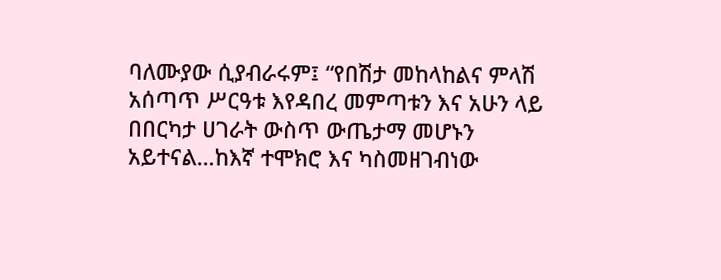ባለሙያው ሲያብራሩም፤ “የበሽታ መከላከልና ምላሽ አሰጣጥ ሥርዓቱ እየዳበረ መምጣቱን እና አሁን ላይ በበርካታ ሀገራት ውስጥ ውጤታማ መሆኑን አይተናል…ከእኛ ተሞክሮ እና ካስመዘገብነው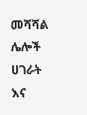መሻሻል ሌሎች ሀገራት እና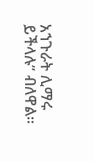አኀጉራት ሊማሩ ይችላሉ” ብለዋል።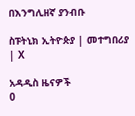በእንግሊዘኛ ያንብቡ

ስፑትኒክ ኢትዮጵያ | መተግበሪያ | X

አዳዲስ ዜናዎች
0